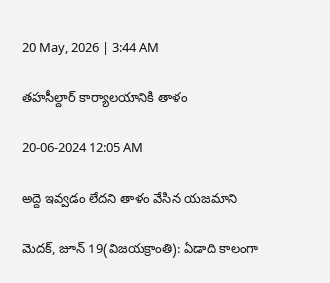20 May, 2026 | 3:44 AM

తహసీల్దార్ కార్యాలయానికి తాళం

20-06-2024 12:05 AM

అద్దె ఇవ్వడం లేదని తాళం వేసిన యజమాని

మెదక్, జూన్ 19(విజయక్రాంతి): ఏడాది కాలంగా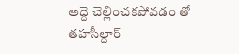అద్దె చెల్లించకపోవడం తో తహసీల్దార్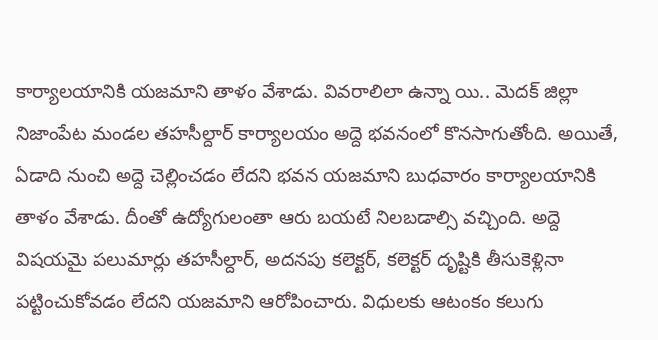కార్యాలయానికి యజమాని తాళం వేశాడు. వివరాలిలా ఉన్నా యి.. మెదక్ జిల్లా నిజాంపేట మండల తహసీల్దార్ కార్యాలయం అద్దె భవనంలో కొనసాగుతోంది. అయితే, ఏడాది నుంచి అద్దె చెల్లించడం లేదని భవన యజమాని బుధవారం కార్యాలయానికి తాళం వేశాడు. దీంతో ఉద్యోగులంతా ఆరు బయటే నిలబడాల్సి వచ్చింది. అద్దె విషయమై పలుమార్లు తహసీల్దార్, అదనపు కలెక్టర్, కలెక్టర్ దృష్టికి తీసుకెళ్లినా పట్టించుకోవడం లేదని యజమాని ఆరోపించారు. విధులకు ఆటంకం కలుగు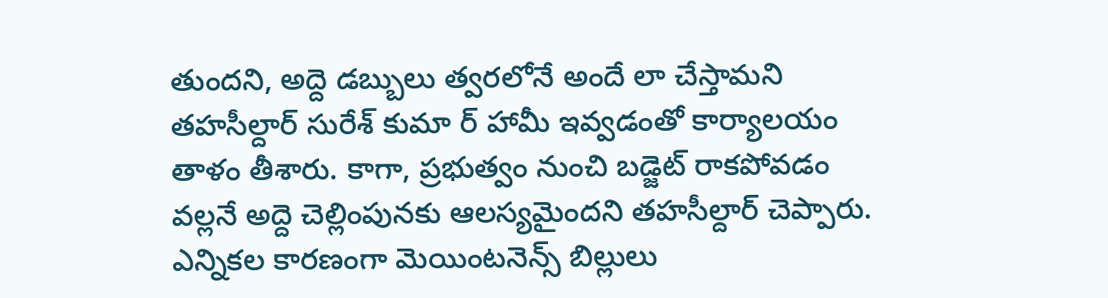తుందని, అద్దె డబ్బులు త్వరలోనే అందే లా చేస్తామని తహసీల్దార్ సురేశ్ కుమా ర్ హామీ ఇవ్వడంతో కార్యాలయం తాళం తీశారు. కాగా, ప్రభుత్వం నుంచి బడ్జెట్ రాకపోవడం వల్లనే అద్దె చెల్లింపునకు ఆలస్యమైందని తహసీల్దార్ చెప్పారు. ఎన్నికల కారణంగా మెయింటనెన్స్ బిల్లులు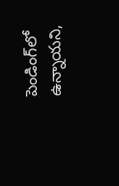పెండింగ్‌లో ఉన్నాయని,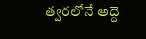త్వరలోనే అద్దె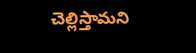చెల్లిస్తామని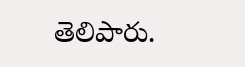తెలిపారు.